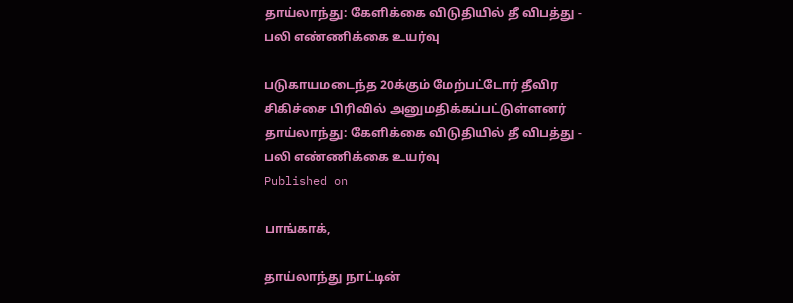தாய்லாந்து: கேளிக்கை விடுதியில் தீ விபத்து - பலி எண்ணிக்கை உயர்வு

படுகாயமடைந்த 20க்கும் மேற்பட்டோர் தீவிர சிகிச்சை பிரிவில் அனுமதிக்கப்பட்டுள்ளனர்
தாய்லாந்து: கேளிக்கை விடுதியில் தீ விபத்து - பலி எண்ணிக்கை உயர்வு
Published on

பாங்காக்,

தாய்லாந்து நாட்டின்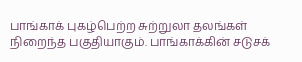பாங்காக் புகழ்பெற்ற சுற்றுலா தலங்கள் நிறைந்த பகுதியாகும். பாங்காக்கின் சடுசக்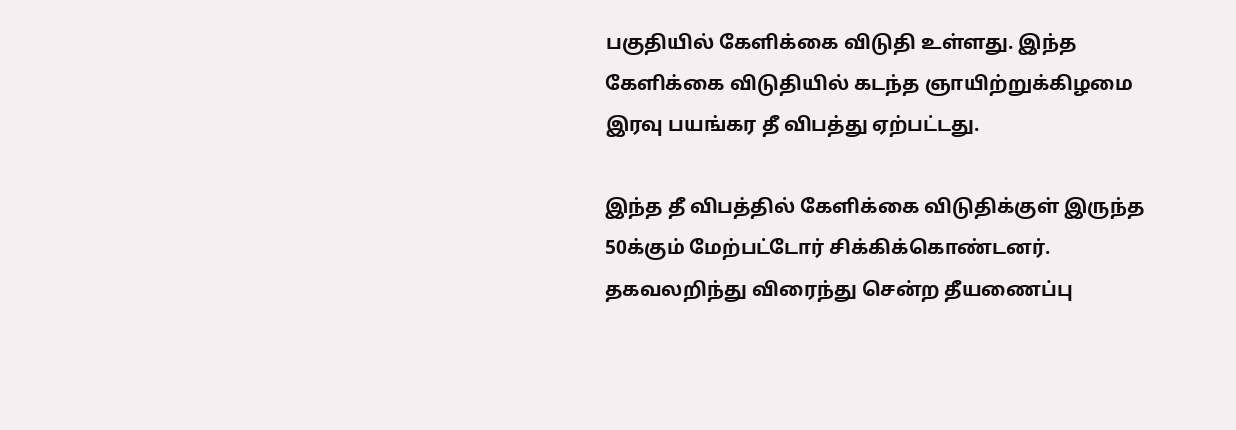பகுதியில் கேளிக்கை விடுதி உள்ளது. இந்த கேளிக்கை விடுதியில் கடந்த ஞாயிற்றுக்கிழமை இரவு பயங்கர தீ விபத்து ஏற்பட்டது.

இந்த தீ விபத்தில் கேளிக்கை விடுதிக்குள் இருந்த 50க்கும் மேற்பட்டோர் சிக்கிக்கொண்டனர். தகவலறிந்து விரைந்து சென்ற தீயணைப்பு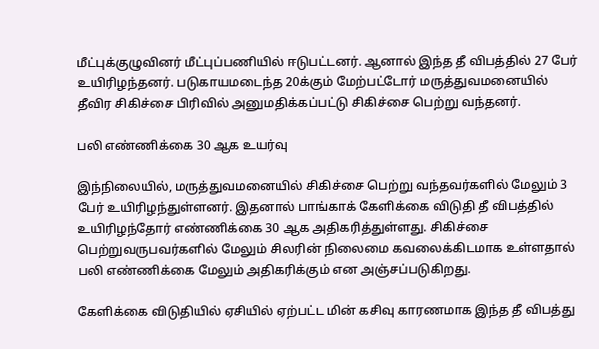மீட்புக்குழுவினர் மீட்புப்பணியில் ஈடுபட்டனர். ஆனால் இந்த தீ விபத்தில் 27 பேர் உயிரிழந்தனர். படுகாயமடைந்த 20க்கும் மேற்பட்டோர் மருத்துவமனையில் தீவிர சிகிச்சை பிரிவில் அனுமதிக்கப்பட்டு சிகிச்சை பெற்று வந்தனர்.

பலி எண்ணிக்கை 30 ஆக உயர்வு

இந்நிலையில், மருத்துவமனையில் சிகிச்சை பெற்று வந்தவர்களில் மேலும் 3 பேர் உயிரிழந்துள்ளனர். இதனால் பாங்காக் கேளிக்கை விடுதி தீ விபத்தில் உயிரிழந்தோர் எண்ணிக்கை 30 ஆக அதிகரித்துள்ளது. சிகிச்சை பெற்றுவருபவர்களில் மேலும் சிலரின் நிலைமை கவலைக்கிடமாக உள்ளதால் பலி எண்ணிக்கை மேலும் அதிகரிக்கும் என அஞ்சப்படுகிறது.

கேளிக்கை விடுதியில் ஏசியில் ஏற்பட்ட மின் கசிவு காரணமாக இந்த தீ விபத்து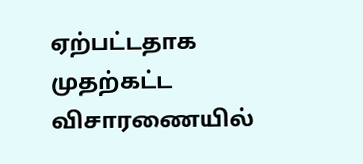ஏற்பட்டதாக முதற்கட்ட விசாரணையில்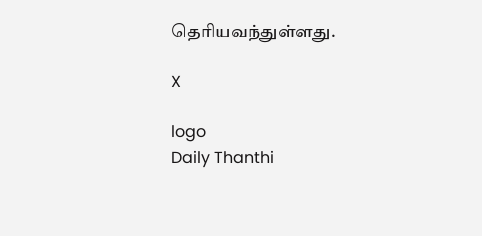தெரியவந்துள்ளது.

X

logo
Daily Thanthi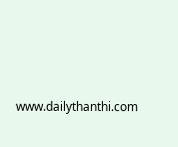www.dailythanthi.com